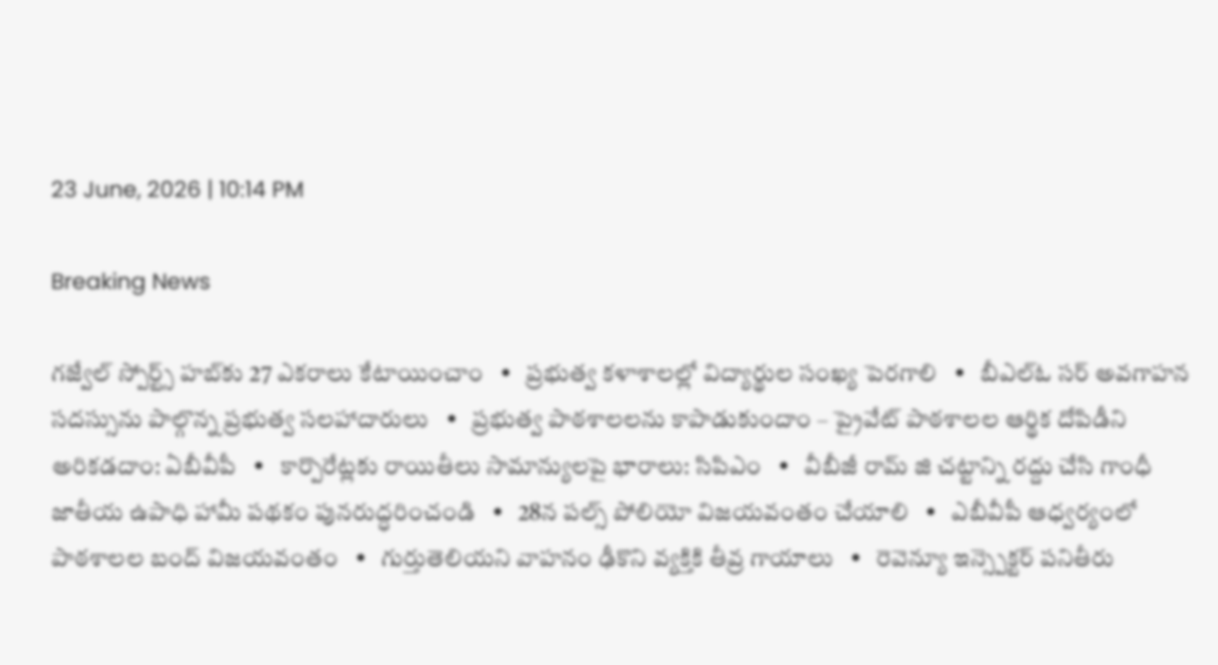23 June, 2026 | 10:14 PM

Breaking News

గజ్వేల్ స్పోర్ట్స్ హబ్‌కు 27 ఎకరాలు కేటాయించాం   •   ప్రభుత్వ కళాశాలల్లో విద్యార్థుల సంఖ్య పెరగాలి   •   బీఎల్ఓ సర్ అవగాహన సదస్సును పాల్గొన్న ప్రభుత్వ సలహాదారులు   •   ప్రభుత్వ పాఠశాలలను కాపాడుకుందాం – ప్రైవేట్ పాఠశాలల ఆర్థిక దోపిడీని అరికడదాం: ఏబీవీపీ   •   కార్పొరేట్లకు రాయితీలు సామాన్యులపై భారాలు: సిపిఎం   •   వీబీజీ రామ్ జి చట్టాన్ని రద్దు చేసి గాంధీ జాతీయ ఉపాధి హామీ పథకం పునరుద్ధరించండి   •   28న పల్స్ పోలియో విజయవంతం చేయాలి   •   ఎబీవీపీ ఆధ్వర్యంలో పాఠశాలల బంద్ విజయవంతం   •   గుర్తుతెలియని వాహనం ఢీకొని వ్యక్తికి తీవ్ర గాయాలు   •   రెవెన్యూ ఇన్స్పెక్టర్ పనితీరు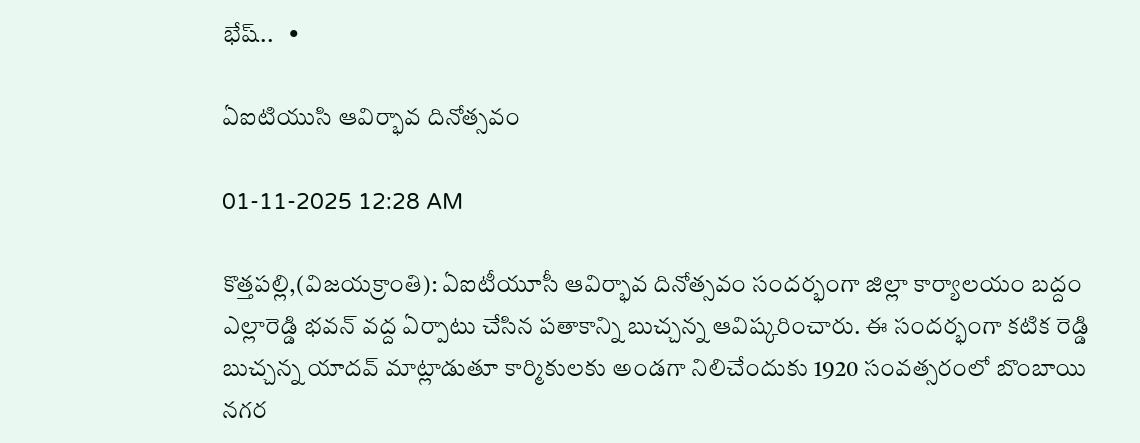భేష్..   •

ఏఐటియుసి ఆవిర్భావ దినోత్సవం

01-11-2025 12:28 AM

కొత్తపల్లి,(విజయక్రాంతి): ఏఐటీయూసీ ఆవిర్భావ దినోత్సవం సందర్భంగా జిల్లా కార్యాలయం బద్దం ఎల్లారెడ్డి భవన్ వద్ద ఏర్పాటు చేసిన పతాకాన్ని బుచ్చన్న ఆవిష్కరించారు. ఈ సందర్భంగా కటిక రెడ్డి బుచ్చన్న యాదవ్ మాట్లాడుతూ కార్మికులకు అండగా నిలిచేందుకు 1920 సంవత్సరంలో బొంబాయి నగర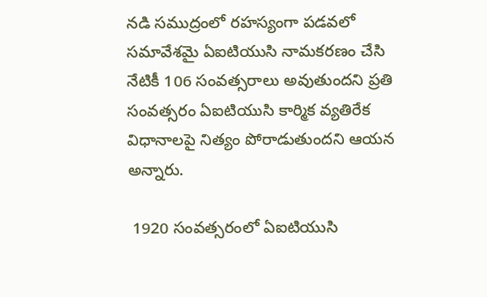నడి సముద్రంలో రహస్యంగా పడవలో సమావేశమై ఏఐటియుసి నామకరణం చేసి నేటికీ 106 సంవత్సరాలు అవుతుందని ప్రతి సంవత్సరం ఏఐటియుసి కార్మిక వ్యతిరేక విధానాలపై నిత్యం పోరాడుతుందని ఆయన అన్నారు.

 1920 సంవత్సరంలో ఏఐటియుసి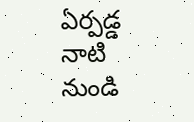ఏర్పడ్డ నాటి నుండి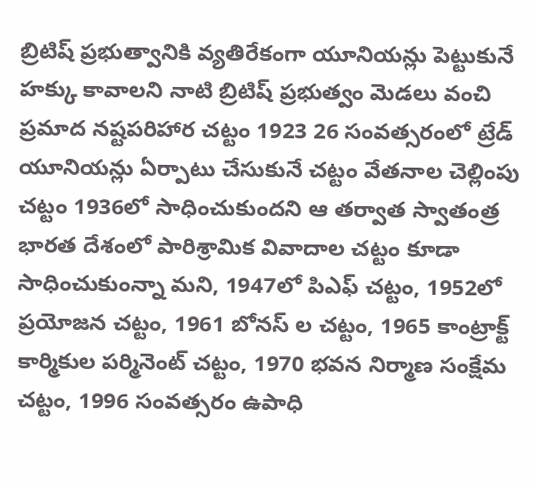బ్రిటిష్ ప్రభుత్వానికి వ్యతిరేకంగా యూనియన్లు పెట్టుకునే హక్కు కావాలని నాటి బ్రిటిష్ ప్రభుత్వం మెడలు వంచి ప్రమాద నష్టపరిహార చట్టం 1923 26 సంవత్సరంలో ట్రేడ్ యూనియన్లు ఏర్పాటు చేసుకునే చట్టం వేతనాల చెల్లింపు చట్టం 1936లో సాధించుకుందని ఆ తర్వాత స్వాతంత్ర భారత దేశంలో పారిశ్రామిక వివాదాల చట్టం కూడా సాధించుకుంన్నా మని, 1947లో పిఎఫ్ చట్టం, 1952లో ప్రయోజన చట్టం, 1961 బోనస్ ల చట్టం, 1965 కాంట్రాక్ట్ కార్మికుల పర్మినెంట్ చట్టం, 1970 భవన నిర్మాణ సంక్షేమ చట్టం, 1996 సంవత్సరం ఉపాధి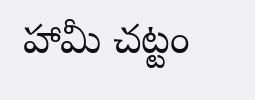హామీ చట్టం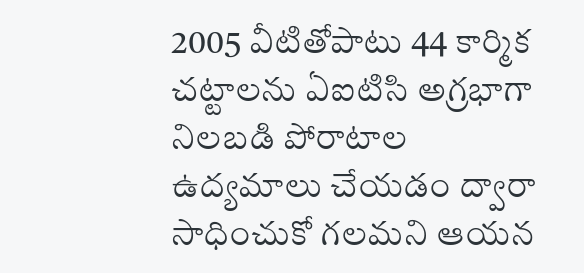2005 వీటితోపాటు 44 కార్మిక చట్టాలను ఏఐటిసి అగ్రభాగా నిలబడి పోరాటాల ఉద్యమాలు చేయడం ద్వారా సాధించుకో గలమని ఆయన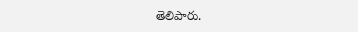తెలిపారు.